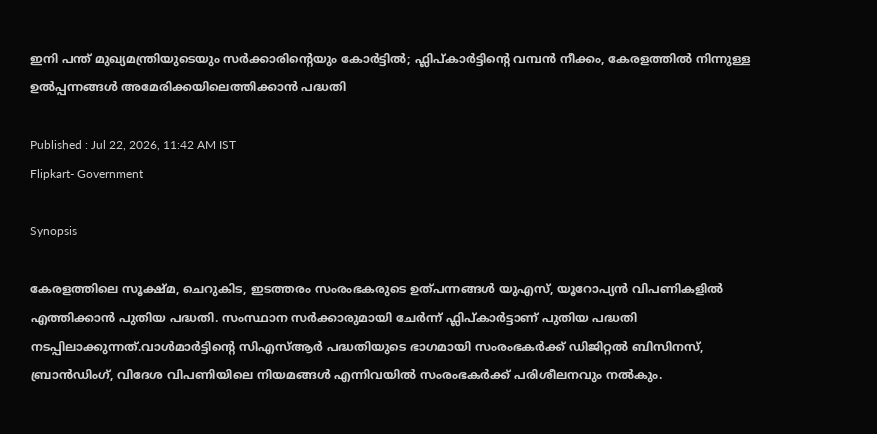ഇനി പന്ത് മുഖ്യമന്ത്രിയുടെയും സർക്കാരിൻ്റെയും കോർട്ടിൽ; ഫ്ലിപ്‌കാർട്ടിൻ്റെ വമ്പൻ നീക്കം, കേരളത്തിൽ നിന്നുള്ള ഉൽപ്പന്നങ്ങൾ അമേരിക്കയിലെത്തിക്കാൻ പദ്ധതി

Published : Jul 22, 2026, 11:42 AM IST
Flipkart- Government

Synopsis

കേരളത്തിലെ സൂക്ഷ്മ, ചെറുകിട, ഇടത്തരം സംരംഭകരുടെ ഉത്പന്നങ്ങൾ യുഎസ്, യൂറോപ്യൻ വിപണികളിൽ എത്തിക്കാൻ പുതിയ പദ്ധതി. സംസ്ഥാന സർക്കാരുമായി ചേർന്ന് ഫ്ലിപ്കാർട്ടാണ് പുതിയ പദ്ധതി നടപ്പിലാക്കുന്നത്.വാൾമാർട്ടിന്റെ സിഎസ്ആർ പദ്ധതിയുടെ ഭാഗമായി സംരംഭകർക്ക് ഡിജിറ്റൽ ബിസിനസ്, ബ്രാൻഡിംഗ്, വിദേശ വിപണിയിലെ നിയമങ്ങൾ എന്നിവയിൽ സംരംഭകർക്ക് പരിശീലനവും നൽകും.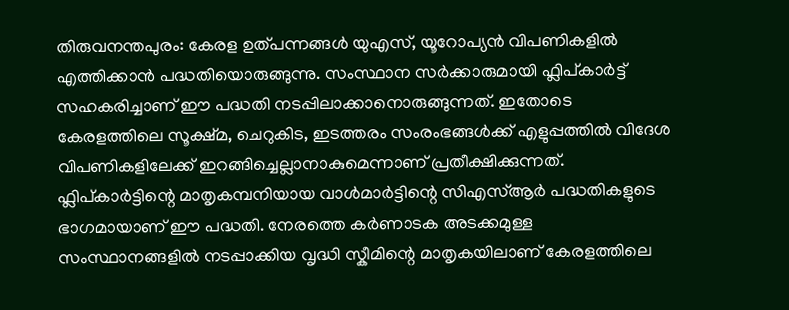തിരുവനന്തപുരം: കേരള ഉത്പന്നങ്ങൾ യുഎസ്, യൂറോപ്യൻ വിപണികളിൽ എത്തിക്കാൻ പദ്ധതിയൊരുങ്ങുന്നു. സംസ്ഥാന സർക്കാരുമായി ഫ്ലിപ്കാ‍ർട്ട് സഹകരിച്ചാണ് ഈ പദ്ധതി നടപ്പിലാക്കാനൊരുങ്ങുന്നത്. ഇതോടെ കേരളത്തിലെ സൂക്ഷ്മ, ചെറുകിട, ഇടത്തരം സംരംഭങ്ങൾക്ക് എളുപ്പത്തിൽ വിദേശ വിപണികളിലേക്ക് ഇറങ്ങിച്ചെല്ലാനാകുമെന്നാണ് പ്രതീക്ഷിക്കുന്നത്. ഫ്ലിപ്കാർട്ടിന്റെ മാതൃകമ്പനിയായ വാൾമാർട്ടിന്റെ സിഎസ്ആർ പദ്ധതികളുടെ ഭാഗമായാണ് ഈ പദ്ധതി. നേരത്തെ കർണാടക അടക്കമുള്ള സംസ്ഥാനങ്ങളിൽ നടപ്പാക്കിയ വൃദ്ധി സ്കീമിന്റെ മാതൃകയിലാണ് കേരളത്തിലെ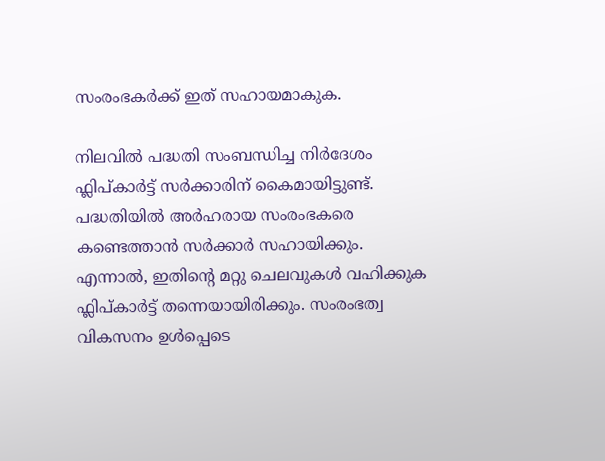സംരംഭക‍ർക്ക് ഇത് സഹായമാകുക.

നിലവിൽ പദ്ധതി സംബന്ധിച്ച നിർദേശം ഫ്ലിപ്കാർട്ട് സർക്കാരിന് കൈമായിട്ടുണ്ട്. പദ്ധതിയിൽ അ‍ർഹരായ സംരംഭകരെ കണ്ടെത്താൻ സ‍ർക്കാ‍ർ സഹായിക്കും. എന്നാൽ, ഇതിന്റെ മറ്റു ചെലവുകൾ വഹിക്കുക ഫ്ലിപ്കാ‍ർട്ട് തന്നെയായിരിക്കും. സംരംഭത്വ വികസനം ഉൾപ്പെടെ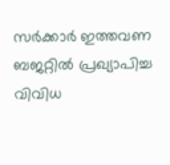സ‍ർക്ക‍ാർ ഇത്തവണ ബജറ്റിൽ പ്രഖ്യാപിച്ച വിവിധ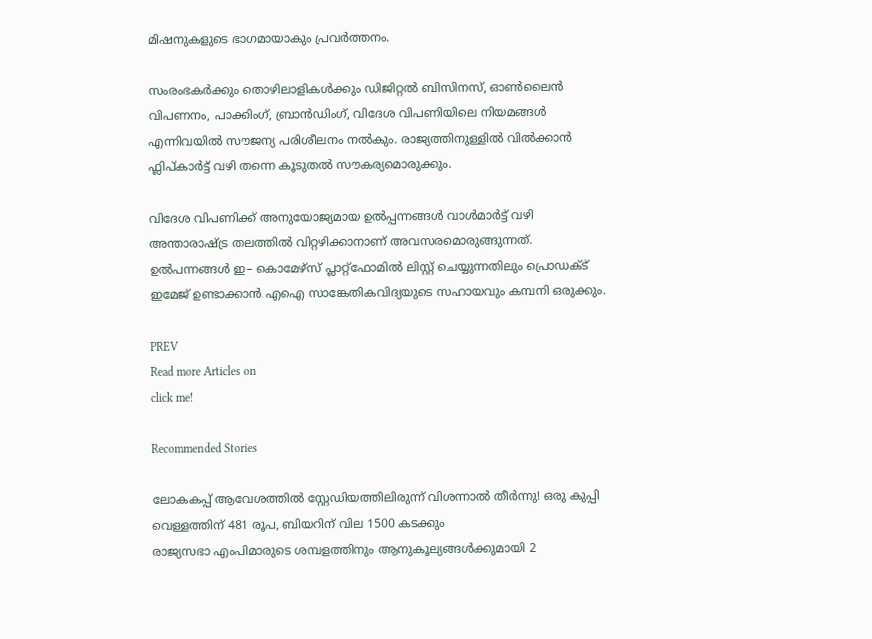മിഷനുകളുടെ ഭാഗമായാകും പ്രവർത്തനം.

സംരംഭക‍ർക്കും തൊഴിലാളികൾക്കും ഡിജിറ്റൽ ബിസിനസ്, ഓൺലൈൻ വിപണനം, പാക്കിംഗ്, ബ്രാൻഡിംഗ്, വിദേശ വിപണിയിലെ നിയമങ്ങൾ എന്നിവയിൽ സൗജന്യ പരിശീലനം നൽകും. രാജ്യത്തിനുള്ളിൽ വിൽക്കാൻ ഫ്ലിപ്കാർട്ട് വഴി തന്നെ കൂടുതൽ സൗകര്യമൊരുക്കും.

വിദേശ വിപണിക്ക് അനുയോജ്യമായ ഉൽപ്പന്നങ്ങൾ വാൾമാർട്ട് വഴി അന്താരാഷ്ട്ര തലത്തിൽ വിറ്റഴിക്കാനാണ് അവസരമൊരുങ്ങുന്നത്. ഉൽപന്നങ്ങൾ ഇ– കൊമേഴ്സ് പ്ലാറ്റ്ഫോമിൽ ലിസ്റ്റ് ചെയ്യുന്നതിലും പ്രൊഡക്ട് ഇമേജ് ഉണ്ടാക്കാൻ എഐ സാങ്കേതികവിദ്യയുടെ സഹായവും കമ്പനി ഒരുക്കും.

PREV
Read more Articles on
click me!

Recommended Stories

ലോകകപ്പ് ആവേശത്തിൽ സ്റ്റേഡിയത്തിലിരുന്ന് വിശന്നാൽ തീർന്നു! ഒരു കുപ്പി വെള്ളത്തിന് 481 രൂപ, ബിയറിന് വില 1500 കടക്കും
രാജ്യസഭാ എംപിമാരുടെ ശമ്പളത്തിനും ആനുകൂല്യങ്ങൾക്കുമായി 2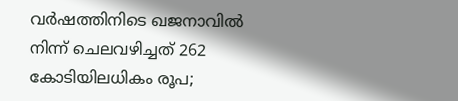വർഷത്തിനിടെ ഖജനാവിൽ നിന്ന് ചെലവഴിച്ചത് 262 കോടിയിലധികം രൂപ;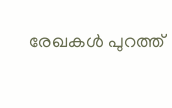രേഖകൾ പുറത്ത്